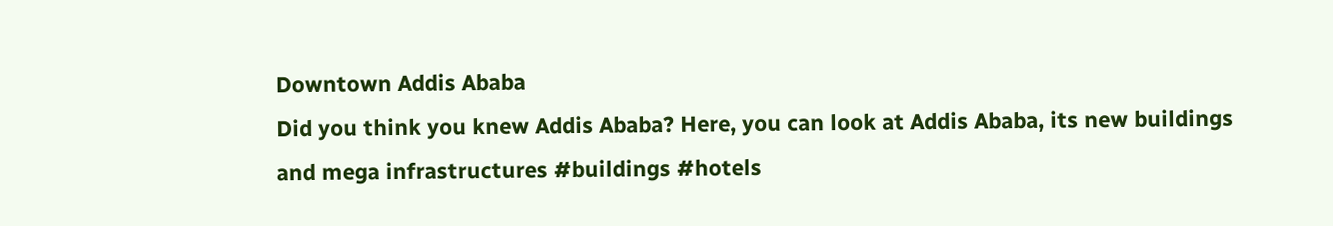Downtown Addis Ababa
Did you think you knew Addis Ababa? Here, you can look at Addis Ababa, its new buildings and mega infrastructures #buildings #hotels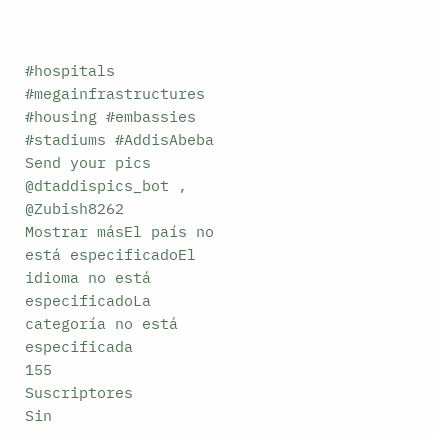#hospitals #megainfrastructures #housing #embassies #stadiums #AddisAbeba Send your pics @dtaddispics_bot , @Zubish8262
Mostrar másEl país no está especificadoEl idioma no está especificadoLa categoría no está especificada
155
Suscriptores
Sin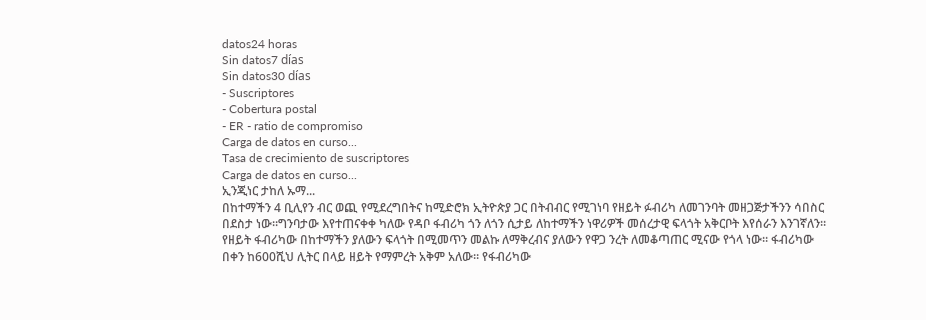datos24 horas
Sin datos7 días
Sin datos30 días
- Suscriptores
- Cobertura postal
- ER - ratio de compromiso
Carga de datos en curso...
Tasa de crecimiento de suscriptores
Carga de datos en curso...
ኢንጂነር ታከለ ኡማ...
በከተማችን 4 ቢሊየን ብር ወጪ የሚደረግበትና ከሚድሮክ ኢትዮጵያ ጋር በትብብር የሚገነባ የዘይት ፉብሪካ ለመገንባት መዘጋጅታችንን ሳበስር በደስታ ነው።ግንባታው እየተጠናቀቀ ካለው የዳቦ ፋብሪካ ጎን ለጎን ሲታይ ለከተማችን ነዋሪዎች መሰረታዊ ፍላጎት አቅርቦት እየሰራን እንገኛለን።
የዘይት ፋብሪካው በከተማችን ያለውን ፍላጎት በሚመጥን መልኩ ለማቅረብና ያለውን የዋጋ ንረት ለመቆጣጠር ሚናው የጎላ ነው። ፋብሪካው በቀን ከ600ሺህ ሊትር በላይ ዘይት የማምረት አቅም አለው። የፋብሪካው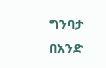ግንባታ በአንድ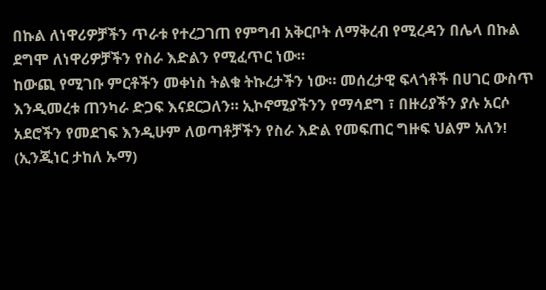በኩል ለነዋሪዎቻችን ጥራቱ የተረጋገጠ የምግብ አቅርቦት ለማቅረብ የሚረዳን በሌላ በኩል ደግሞ ለነዋሪዎቻችን የስራ እድልን የሚፈጥር ነው።
ከውጪ የሚገቡ ምርቶችን መቀነስ ትልቁ ትኩረታችን ነው። መሰረታዊ ፍላጎቶች በሀገር ውስጥ እንዲመረቱ ጠንካራ ድጋፍ እናደርጋለን። ኢኮኖሚያችንን የማሳደግ ፣ በዙሪያችን ያሉ አርሶ አደሮችን የመደገፍ እንዲሁም ለወጣቶቻችን የስራ እድል የመፍጠር ግዙፍ ህልም አለን!
(ኢንጂነር ታከለ ኡማ)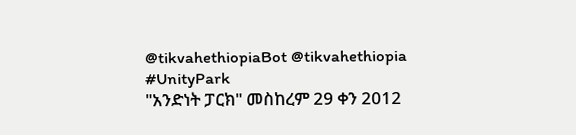@tikvahethiopiaBot @tikvahethiopia
#UnityPark
"አንድነት ፓርክ" መስከረም 29 ቀን 2012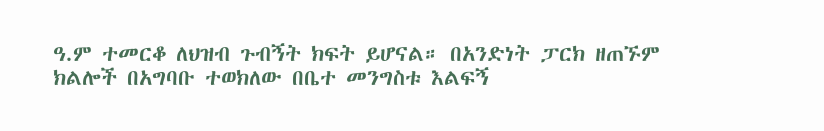ዓ.ም ተመርቆ ለህዝብ ጉብኝት ክፍት ይሆናል። በአንድነት ፓርክ ዘጠኙም ክልሎች በአግባቡ ተወክለው በቤተ መንግስቱ እልፍኝ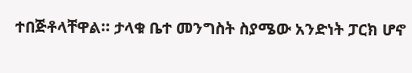ተበጅቶላቸዋል። ታላቁ ቤተ መንግስት ስያሜው አንድነት ፓርክ ሆኖ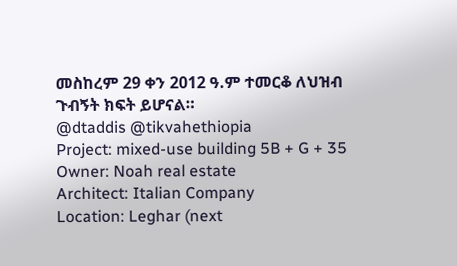መስከረም 29 ቀን 2012 ዓ.ም ተመርቆ ለህዝብ ጉብኝት ክፍት ይሆናል።
@dtaddis @tikvahethiopia
Project: mixed-use building 5B + G + 35
Owner: Noah real estate
Architect: Italian Company
Location: Leghar (next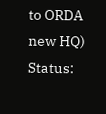to ORDA new HQ)
Status: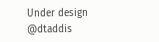Under design
@dtaddis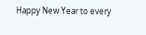Happy New Year to every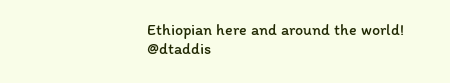Ethiopian here and around the world!
@dtaddis